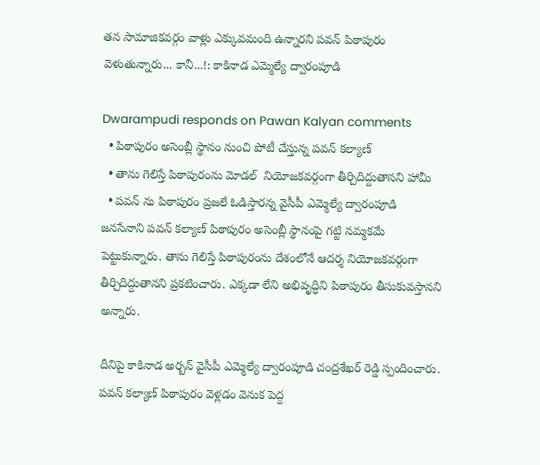తన సామాజికవర్గం వాళ్లు ఎక్కువమంది ఉన్నారని పవన్ పిఠాపురం వెళుతున్నారు... కానీ...!: కాకినాడ ఎమ్మెల్యే ద్వారంపూడి

Dwarampudi responds on Pawan Kalyan comments
  • పిఠాపురం అసెంబ్లీ స్థానం నుంచి పోటీ చేస్తున్న పవన్ కల్యాణ్
  • తాను గెలిస్తే పిఠాపురంను మోడల్  నియోజకవర్గంగా తీర్చిదిద్దుతానని హామీ
  • పవన్ ను పిఠాపురం ప్రజలే ఓడిస్తారన్న వైసీపీ ఎమ్మెల్యే ద్వారంపూడి
జనసేనాని పవన్ కల్యాణ్ పిఠాపురం అసెంబ్లీ స్థానంపై గట్టి నమ్మకమే పెట్టుకున్నారు. తాను గెలిస్తే పిఠాపురంను దేశంలోనే ఆదర్శ నియోజకవర్గంగా తీర్చిదిద్దుతానని ప్రకటించారు. ఎక్కడా లేని అభివృద్ధిని పిఠాపురం తీసుకువస్తానని అన్నారు.

దీనిపై కాకినాడ అర్బన్ వైసీపీ ఎమ్మెల్యే ద్వారంపూడి చంద్రశేఖర్ రెడ్డి స్పందించారు. పవన్ కల్యాణ్ పిఠాపురం వెళ్లడం వెనుక పెద్ద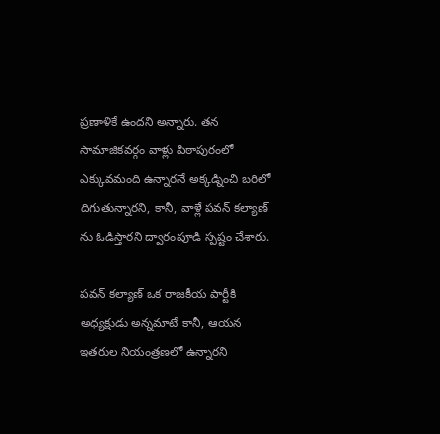ప్రణాళికే ఉందని అన్నారు. తన సామాజికవర్గం వాళ్లు పిఠాపురంలో ఎక్కువమంది ఉన్నారనే అక్కడ్నించి బరిలో దిగుతున్నారని, కానీ, వాళ్లే పవన్ కల్యాణ్ ను ఓడిస్తారని ద్వారంపూడి స్పష్టం చేశారు.

పవన్ కల్యాణ్ ఒక రాజకీయ పార్టీకి అధ్యక్షుడు అన్నమాటే కానీ, ఆయన ఇతరుల నియంత్రణలో ఉన్నారని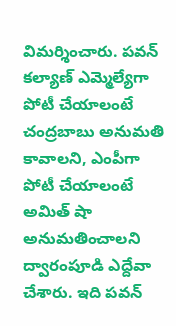విమర్శించారు. పవన్ కల్యాణ్ ఎమ్మెల్యేగా పోటీ చేయాలంటే చంద్రబాబు అనుమతి కావాలని, ఎంపీగా పోటీ చేయాలంటే అమిత్ షా అనుమతించాలని ద్వారంపూడి ఎద్దేవా చేశారు. ఇది పవన్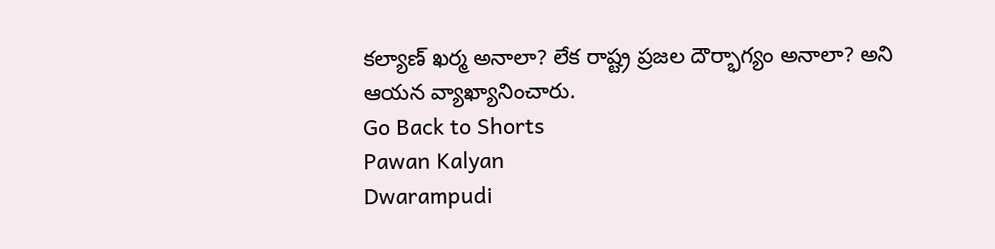కల్యాణ్ ఖర్మ అనాలా? లేక రాష్ట్ర ప్రజల దౌర్భాగ్యం అనాలా? అని ఆయన వ్యాఖ్యానించారు.
Go Back to Shorts
Pawan Kalyan
Dwarampudi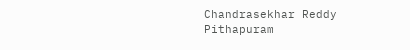Chandrasekhar Reddy
Pithapuram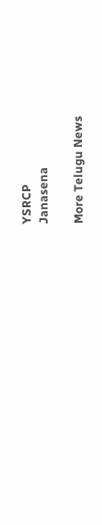YSRCP
Janasena

More Telugu News